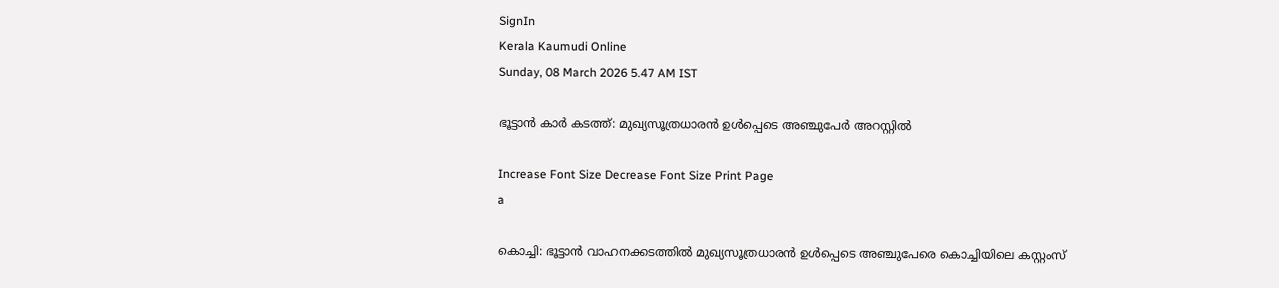SignIn
Kerala Kaumudi Online
Sunday, 08 March 2026 5.47 AM IST

ഭൂട്ടാൻ കാർ കടത്ത്: മുഖ്യസൂത്രധാരൻ ഉൾപ്പെടെ അഞ്ചുപേർ അറസ്റ്റിൽ

Increase Font Size Decrease Font Size Print Page
a

കൊച്ചി: ഭൂട്ടാൻ വാഹനക്കടത്തിൽ മുഖ്യസൂത്രധാരൻ ഉൾപ്പെടെ അഞ്ചുപേരെ കൊച്ചിയിലെ കസ്റ്റംസ്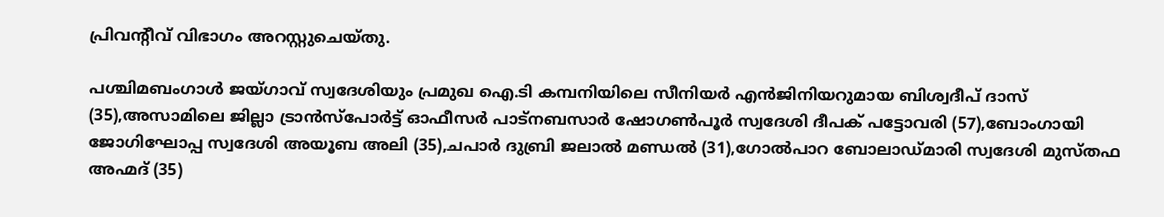പ്രിവന്റീവ് വിഭാഗം അറസ്റ്റുചെയ്തു.

പശ്ചിമബംഗാൾ ജയ്ഗാവ് സ്വദേശിയും പ്രമുഖ ഐ.ടി കമ്പനിയിലെ സീനിയർ എൻജിനിയറുമായ ബിശ്വദീപ് ദാസ് (35),അസാമിലെ ജില്ലാ ട്രാൻസ്‌പോർട്ട് ഓഫീസർ പാട്‌നബസാർ ഷോഗൺപൂർ സ്വദേശി ദീപക് പട്ടോവരി (57),ബോംഗായി ജോഗിഘോപ്പ സ്വദേശി അയൂബ അലി (35),ചപാർ ദുബ്രി ജലാൽ മണ്ഡൽ (31),ഗോൽപാറ ബോലാഡ്മാരി സ്വദേശി മുസ്തഫ അഹ്മദ് (35)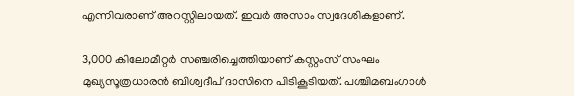എന്നിവരാണ് അറസ്റ്റിലായത്. ഇവർ അസാം സ്വദേശികളാണ്.

3,000 കിലോമീറ്റർ സഞ്ചരിച്ചെത്തിയാണ് കസ്റ്റംസ് സംഘം മുഖ്യസൂത്രധാരൻ ബിശ്വദീപ് ദാസിനെ പിടികൂടിയത്. പശ്ചിമബംഗാൾ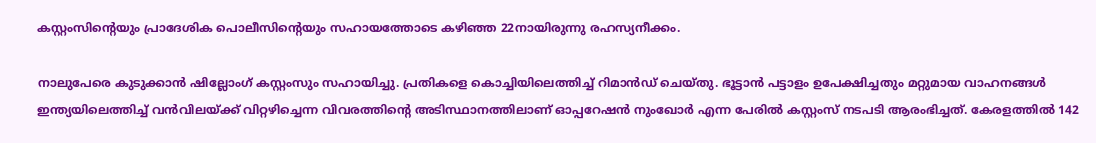കസ്റ്റംസിന്റെയും പ്രാദേശിക പൊലീസിന്റെയും സഹായത്തോടെ കഴിഞ്ഞ 22നായിരുന്നു രഹസ്യനീക്കം.

നാലുപേരെ കുടുക്കാൻ ഷില്ലോംഗ് കസ്റ്റംസും സഹായിച്ചു. പ്രതികളെ കൊച്ചിയിലെത്തിച്ച് റിമാൻഡ് ചെയ്തു. ഭൂട്ടാൻ പട്ടാളം ഉപേക്ഷിച്ചതും മറ്റുമായ വാഹനങ്ങൾ ഇന്ത്യയിലെത്തിച്ച് വൻവിലയ്ക്ക് വിറ്റഴിച്ചെന്ന വിവരത്തിന്റെ അടിസ്ഥാനത്തിലാണ് ഓപ്പറേഷൻ നുംഖോർ എന്ന പേരിൽ കസ്റ്റംസ് നടപടി ആരംഭിച്ചത്. കേരളത്തിൽ 142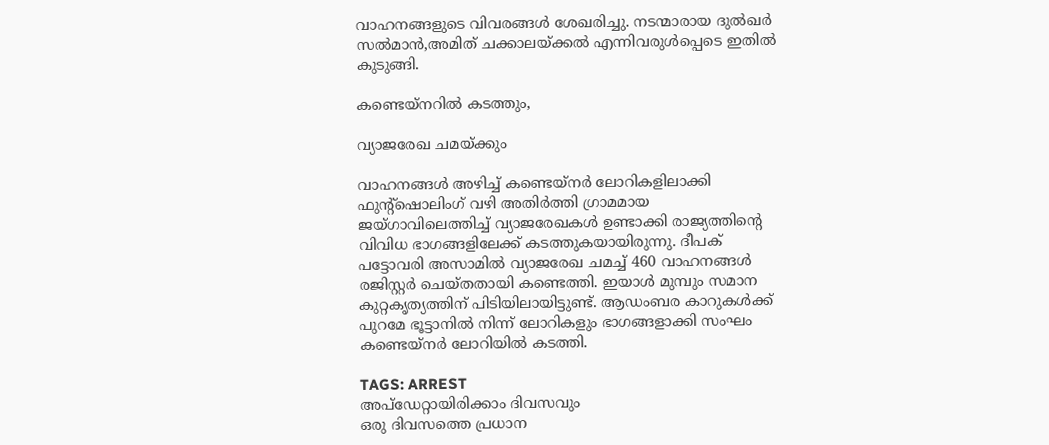വാഹനങ്ങളുടെ വിവരങ്ങൾ ശേഖരിച്ചു. നടന്മാരായ ദുൽഖർ സൽമാൻ,അമിത് ചക്കാലയ്‌ക്കൽ എന്നിവരുൾപ്പെടെ ഇതിൽ കുടുങ്ങി.

കണ്ടെയ്‌നറിൽ കടത്തും,

വ്യാജരേഖ ചമയ്‌ക്കും

വാഹനങ്ങൾ അഴിച്ച് കണ്ടെയ്നർ ലോറികളിലാക്കി ഫുന്റ്‌ഷൊലിംഗ് വഴി അതിർത്തി ഗ്രാമമായ ജയ്ഗാവിലെത്തിച്ച് വ്യാജരേഖകൾ ഉണ്ടാക്കി രാജ്യത്തിന്റെ വിവിധ ഭാഗങ്ങളിലേക്ക് കടത്തുകയായിരുന്നു. ദീപക് പട്ടോവരി അസാമിൽ വ്യാജരേഖ ചമച്ച് 460 വാഹനങ്ങൾ രജിസ്റ്റർ ചെയ്തതായി കണ്ടെത്തി. ഇയാൾ മുമ്പും സമാന കുറ്റകൃത്യത്തിന് പിടിയിലായിട്ടുണ്ട്. ആഡംബര കാറുകൾക്ക് പുറമേ ഭൂട്ടാനിൽ നിന്ന് ലോറികളും ഭാഗങ്ങളാക്കി സംഘം കണ്ടെയ്‌നർ ലോറിയിൽ കടത്തി.

TAGS: ARREST
അപ്ഡേറ്റായിരിക്കാം ദിവസവും
ഒരു ദിവസത്തെ പ്രധാന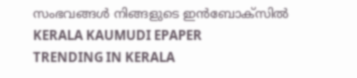സംഭവങ്ങൾ നിങ്ങളുടെ ഇൻബോക്സിൽ
KERALA KAUMUDI EPAPER
TRENDING IN KERALA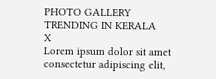PHOTO GALLERY
TRENDING IN KERALA
X
Lorem ipsum dolor sit amet
consectetur adipiscing elit,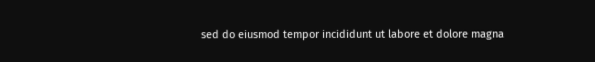sed do eiusmod tempor incididunt ut labore et dolore magna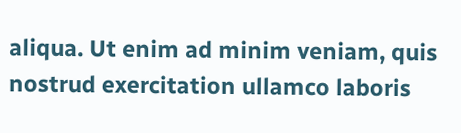aliqua. Ut enim ad minim veniam, quis nostrud exercitation ullamco laboris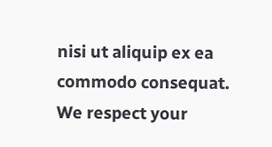nisi ut aliquip ex ea commodo consequat.
We respect your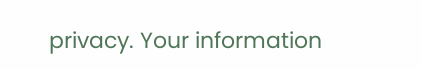privacy. Your information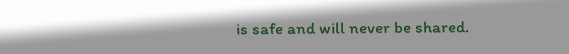is safe and will never be shared.